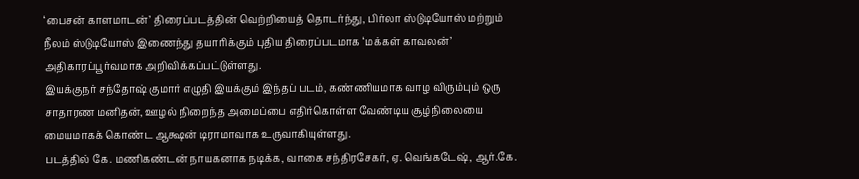‘பைசன் காளமாடன்’ திரைப்படத்தின் வெற்றியைத் தொடர்ந்து, பிர்லா ஸ்டுடியோஸ் மற்றும் நீலம் ஸ்டுடியோஸ் இணைந்து தயாரிக்கும் புதிய திரைப்படமாக ‘மக்கள் காவலன்’ அதிகாரப்பூர்வமாக அறிவிக்கப்பட்டுள்ளது.
இயக்குநர் சந்தோஷ் குமார் எழுதி இயக்கும் இந்தப் படம், கண்ணியமாக வாழ விரும்பும் ஒரு சாதாரண மனிதன், ஊழல் நிறைந்த அமைப்பை எதிர்கொள்ள வேண்டிய சூழ்நிலையை மையமாகக் கொண்ட ஆக்ஷன் டிராமாவாக உருவாகியுள்ளது.
படத்தில் கே. மணிகண்டன் நாயகனாக நடிக்க, வாகை சந்திரசேகர், ஏ. வெங்கடேஷ், ஆர்.கே.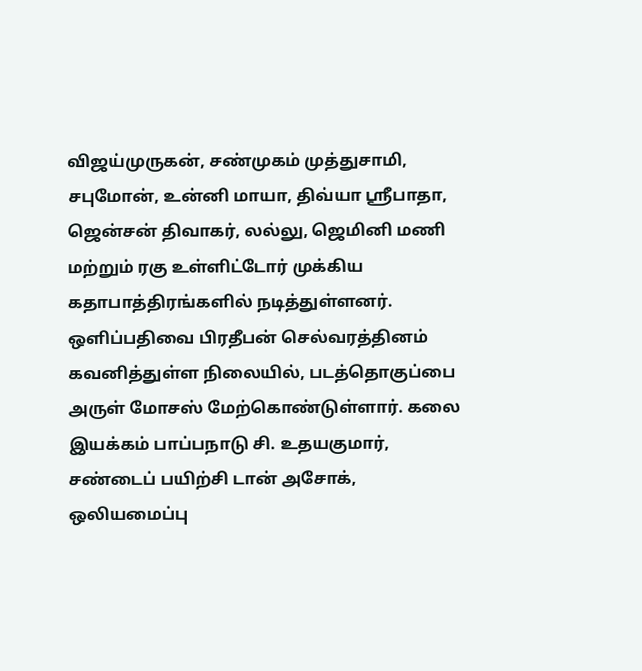விஜய்முருகன், சண்முகம் முத்துசாமி, சபுமோன், உன்னி மாயா, திவ்யா ஸ்ரீபாதா, ஜென்சன் திவாகர், லல்லு, ஜெமினி மணி மற்றும் ரகு உள்ளிட்டோர் முக்கிய கதாபாத்திரங்களில் நடித்துள்ளனர்.
ஒளிப்பதிவை பிரதீபன் செல்வரத்தினம் கவனித்துள்ள நிலையில், படத்தொகுப்பை அருள் மோசஸ் மேற்கொண்டுள்ளார். கலை இயக்கம் பாப்பநாடு சி. உதயகுமார், சண்டைப் பயிற்சி டான் அசோக், ஒலியமைப்பு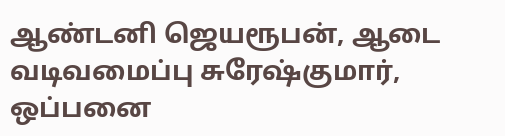ஆண்டனி ஜெயரூபன், ஆடை வடிவமைப்பு சுரேஷ்குமார், ஒப்பனை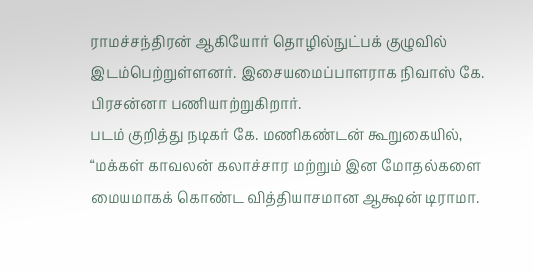ராமச்சந்திரன் ஆகியோர் தொழில்நுட்பக் குழுவில் இடம்பெற்றுள்ளனர். இசையமைப்பாளராக நிவாஸ் கே. பிரசன்னா பணியாற்றுகிறார்.
படம் குறித்து நடிகர் கே. மணிகண்டன் கூறுகையில், “மக்கள் காவலன் கலாச்சார மற்றும் இன மோதல்களை மையமாகக் கொண்ட வித்தியாசமான ஆக்ஷன் டிராமா.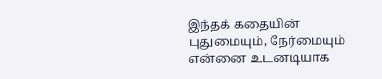இந்தக் கதையின் புதுமையும், நேர்மையும் என்னை உடனடியாக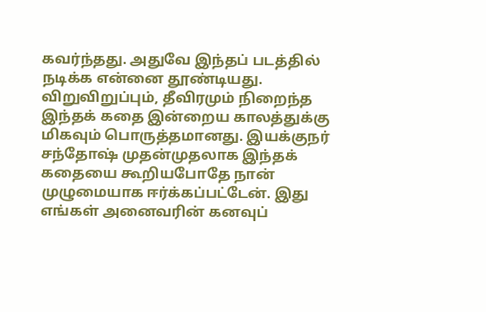கவர்ந்தது. அதுவே இந்தப் படத்தில் நடிக்க என்னை தூண்டியது. விறுவிறுப்பும், தீவிரமும் நிறைந்த இந்தக் கதை இன்றைய காலத்துக்கு மிகவும் பொருத்தமானது. இயக்குநர் சந்தோஷ் முதன்முதலாக இந்தக் கதையை கூறியபோதே நான் முழுமையாக ஈர்க்கப்பட்டேன். இது எங்கள் அனைவரின் கனவுப்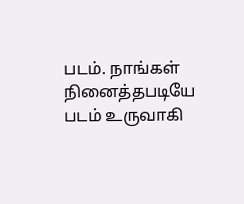படம். நாங்கள் நினைத்தபடியே படம் உருவாகி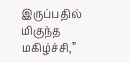இருப்பதில் மிகுந்த மகிழ்ச்சி,”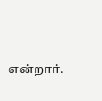என்றார்.